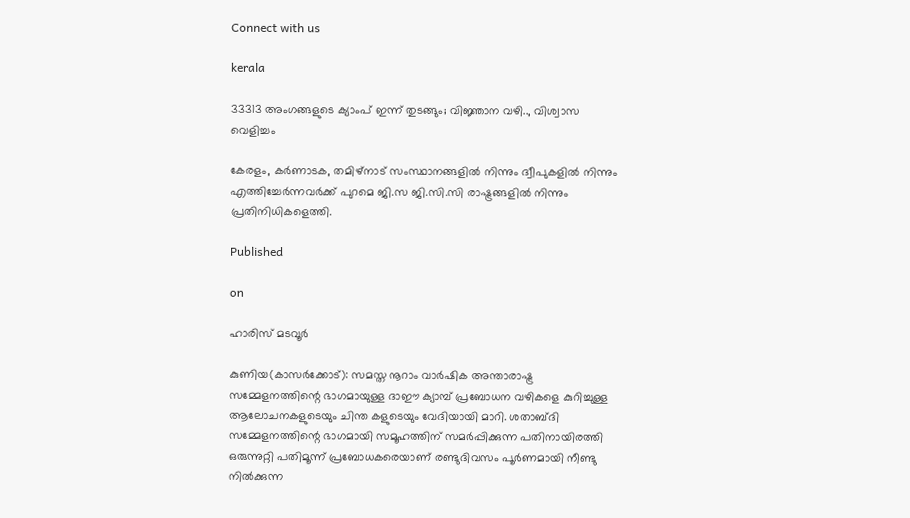Connect with us

kerala

33313 അംഗങ്ങളുടെ ക്യാംപ് ഇന്ന് തുടങ്ങും; വിജ്ഞാന വഴി.., വിശ്വാസ വെളിച്ചം

കേരളം, കര്‍ണാടക, തമിഴ്നാട് സംസ്ഥാനങ്ങളില്‍ നിന്നും ദ്വീപുകളില്‍ നിന്നും എത്തിച്ചേര്‍ന്നവര്‍ക്ക് പുറമെ ജി.സ ജി.സി.സി രാഷ്ട്രങ്ങളില്‍ നിന്നും പ്രതിനിധികളെത്തി.

Published

on

ഹാരിസ് മടവൂര്‍

കുണിയ(കാസര്‍ക്കോട്): സമസ്ത നൂറാം വാര്‍ഷിക അന്താരാഷ്ട്ര സമ്മേളനത്തിന്റെ ഭാഗമായുള്ള ദാഈ ക്യാമ്പ് പ്രബോധന വഴികളെ കുറിച്ചുള്ള ആലോചനകളുടെയും ചിന്ത കളുടെയും വേദിയായി മാറി. ശതാബ്ദി സമ്മേളനത്തിന്റെ ഭാഗമായി സമൂഹത്തിന് സമര്‍പ്പിക്കുന്ന പതിനായിരത്തി ഒരുന്നുറ്റി പതിമൂന്ന് പ്രബോധകരെയാണ് രണ്ടുദിവസം പൂര്‍ണമായി നീണ്ടു നില്‍ക്കുന്ന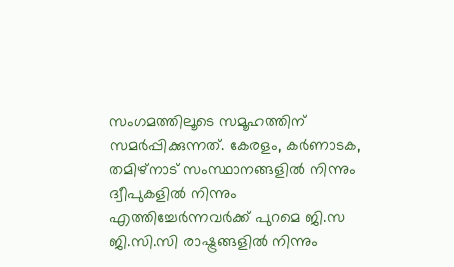സംഗമത്തിലൂടെ സമൂഹത്തിന് സമര്‍പ്പിക്കുന്നത്. കേരളം, കര്‍ണാടക, തമിഴ്നാട് സംസ്ഥാനങ്ങളില്‍ നിന്നും ദ്വീപുകളില്‍ നിന്നും എത്തിച്ചേര്‍ന്നവര്‍ക്ക് പുറമെ ജി.സ ജി.സി.സി രാഷ്ട്രങ്ങളില്‍ നിന്നും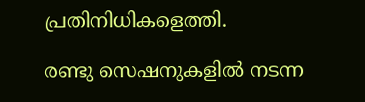പ്രതിനിധികളെത്തി.

രണ്ടു സെഷനുകളില്‍ നടന്ന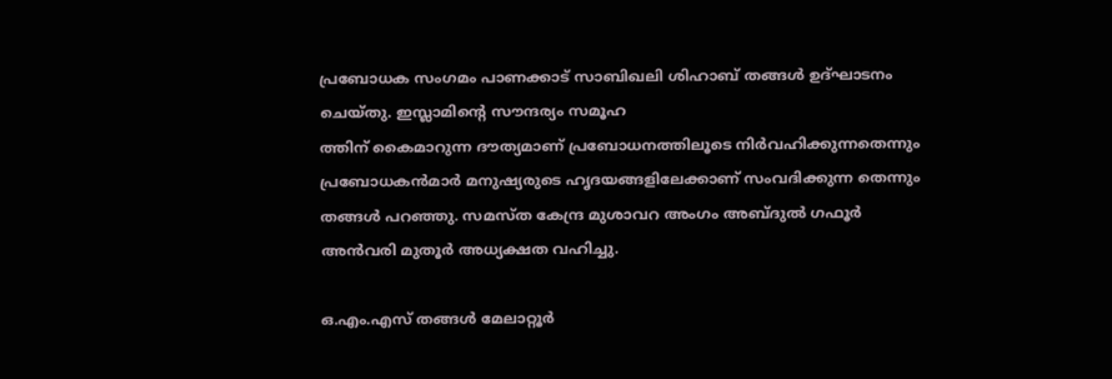പ്രബോധക സംഗമം പാണക്കാട് സാബിഖലി ശിഹാബ് തങ്ങള്‍ ഉദ്ഘാടനം ചെയ്തു. ഇസ്ലാമിന്റെ സൗന്ദര്യം സമൂഹ
ത്തിന് കൈമാറുന്ന ദൗത്യമാണ് പ്രബോധനത്തിലൂടെ നിര്‍വഹിക്കുന്നതെന്നും പ്രബോധകന്‍മാര്‍ മനുഷ്യരുടെ ഹൃദയങ്ങളിലേക്കാണ് സംവദിക്കുന്ന തെന്നും തങ്ങള്‍ പറഞ്ഞു. സമസ്ത കേന്ദ്ര മുശാവറ അംഗം അബ്ദുല്‍ ഗഫൂര്‍ അന്‍വരി മുതൂര്‍ അധ്യക്ഷത വഹിച്ചു.

ഒ.എം.എസ് തങ്ങള്‍ മേലാറ്റൂര്‍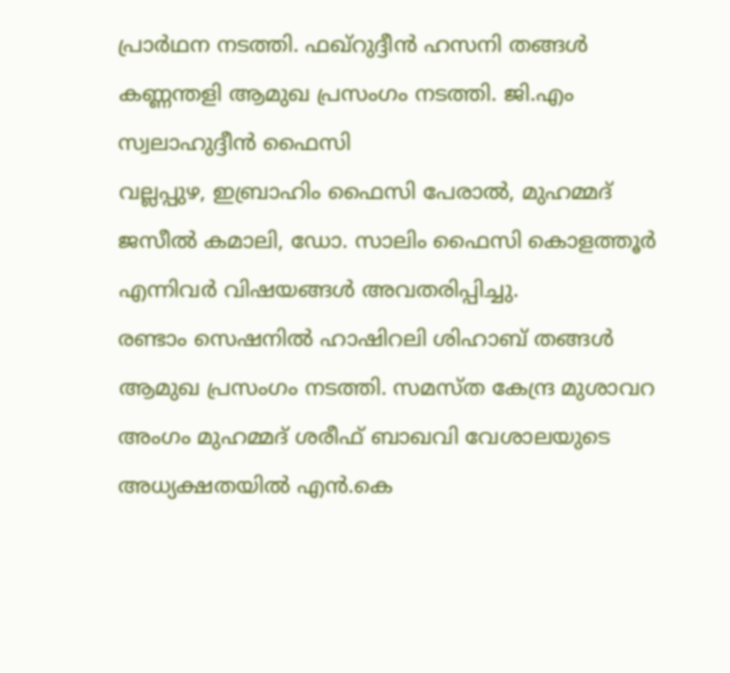പ്രാര്‍ഥന നടത്തി. ഫഖ്‌റുദ്ദീന്‍ ഹസനി തങ്ങള്‍ കണ്ണന്തളി ആമുഖ പ്രസംഗം നടത്തി. ജി.എം സ്വലാഹുദ്ദീന്‍ ഫൈസി
വല്ലപ്പുഴ, ഇബ്രാഹിം ഫൈസി പേരാല്‍, മുഹമ്മദ് ജസീല്‍ കമാലി, ഡോ. സാലിം ഫൈസി കൊളത്തൂര്‍ എന്നിവര്‍ വിഷയങ്ങള്‍ അവതരിപ്പിച്ചു.
രണ്ടാം സെഷനില്‍ ഹാഷിറലി ശിഹാബ് തങ്ങള്‍ ആമുഖ പ്രസംഗം നടത്തി. സമസ്ത കേന്ദ്ര മുശാവറ അംഗം മുഹമ്മദ് ശരീഫ് ബാഖവി വേശാലയുടെ അധ്യക്ഷതയില്‍ എന്‍.കെ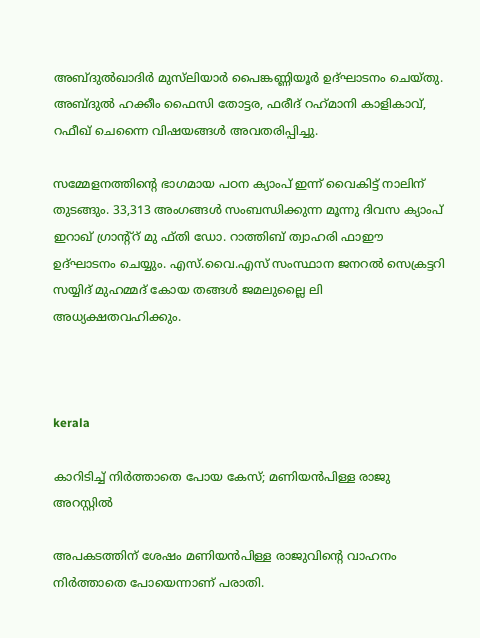അബ്ദുല്‍ഖാദിര്‍ മുസ്‌ലിയാര്‍ പൈങ്കണ്ണിയൂര്‍ ഉദ്ഘാടനം ചെയ്തു. അബ്ദുല്‍ ഹക്കീം ഫൈസി തോട്ടര, ഫരീദ് റഹ്‌മാനി കാളികാവ്, റഫീഖ് ചെന്നൈ വിഷയങ്ങള്‍ അവതരിപ്പിച്ചു.

സമ്മേളനത്തിന്റെ ഭാഗമായ പഠന ക്യാംപ് ഇന്ന് വൈകിട്ട് നാലിന് തുടങ്ങും. 33,313 അംഗങ്ങള്‍ സംബന്ധിക്കുന്ന മൂന്നു ദിവസ ക്യാംപ് ഇറാഖ് ഗ്രാന്റ്‌റ് മു ഫ്തി ഡോ. റാത്തിബ് ത്വാഹരി ഫാഈ ഉദ്ഘാടനം ചെയ്യും. എസ്.വൈ.എസ് സംസ്ഥാന ജനറല്‍ സെക്രട്ടറി സയ്യിദ് മുഹമ്മദ് കോയ തങ്ങള്‍ ജമലുല്ലൈ ലി അധ്യക്ഷതവഹിക്കും.



kerala

കാറിടിച്ച് നിര്‍ത്താതെ പോയ കേസ്; മണിയന്‍പിള്ള രാജു അറസ്റ്റില്‍

അപകടത്തിന് ശേഷം മണിയന്‍പിള്ള രാജുവിന്റെ വാഹനം നിര്‍ത്താതെ പോയെന്നാണ് പരാതി.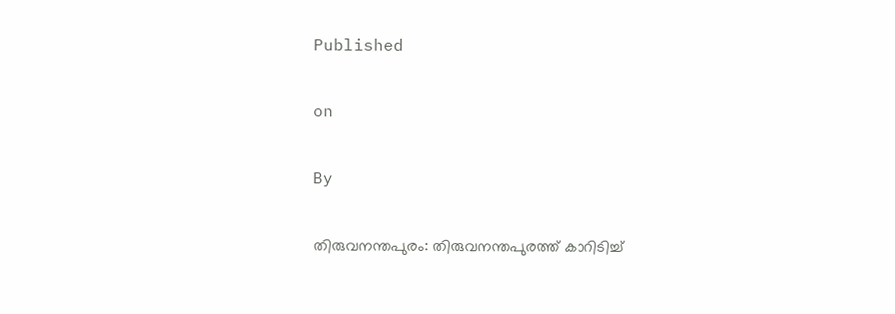Published

on

By

തിരുവനന്തപുരം: തിരുവനന്തപുരത്ത് കാറിടിച്ച്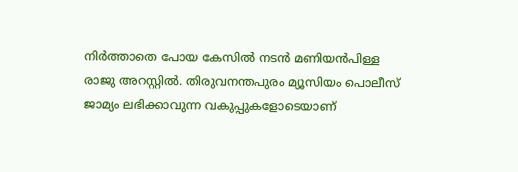നിര്‍ത്താതെ പോയ കേസില്‍ നടന്‍ മണിയന്‍പിള്ള രാജു അറസ്റ്റില്‍. തിരുവനന്തപുരം മ്യൂസിയം പൊലീസ് ജാമ്യം ലഭിക്കാവുന്ന വകുപ്പുകളോടെയാണ്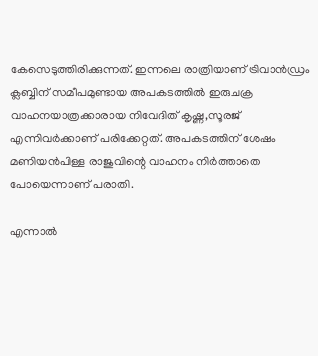കേസെടുത്തിരിക്കുന്നത്. ഇന്നലെ രാത്രിയാണ് ട്രിവാന്‍ഡ്രം ക്ലബ്ബിന് സമീപമുണ്ടായ അപകടത്തില്‍ ഇരുചക്ര വാഹനയാത്രക്കാരായ നിവേദിത് കൃഷ്ണ,സൂരജ് എന്നിവര്‍ക്കാണ് പരിക്കേറ്റത്. അപകടത്തിന് ശേഷം മണിയന്‍പിള്ള രാജുവിന്റെ വാഹനം നിര്‍ത്താതെ പോയെന്നാണ് പരാതി.

എന്നാല്‍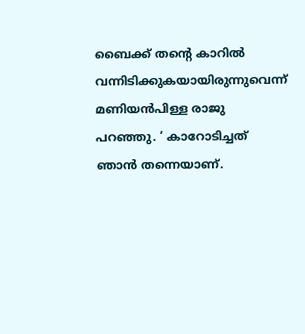ബൈക്ക് തന്റെ കാറില്‍ വന്നിടിക്കുകയായിരുന്നുവെന്ന് മണിയന്‍പിള്ള രാജു പറഞ്ഞു. ‘ കാറോടിച്ചത് ഞാന്‍ തന്നെയാണ്.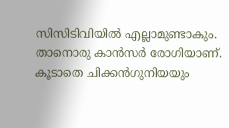സിസിടിവിയില്‍ എല്ലാമുണ്ടാകും. താനൊരു കാന്‍സര്‍ രോഗിയാണ്. കൂടാതെ ചിക്കന്‍ഗുനിയയും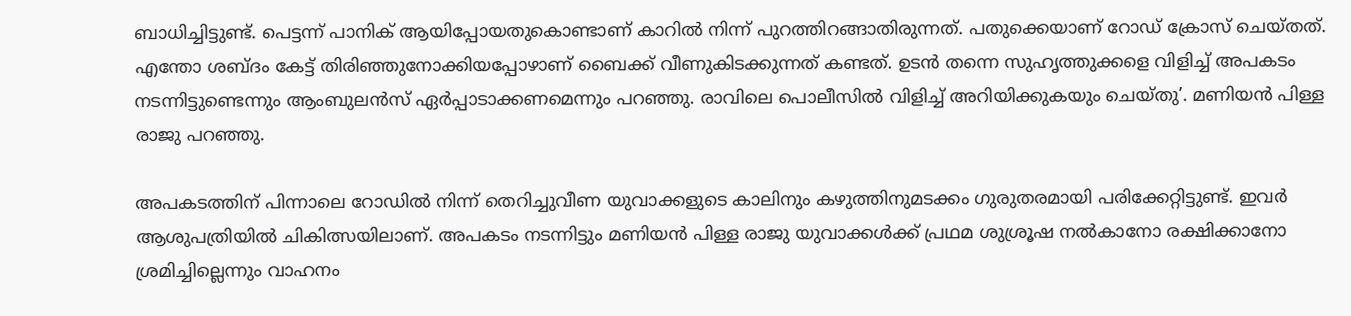ബാധിച്ചിട്ടുണ്ട്. പെട്ടന്ന് പാനിക് ആയിപ്പോയതുകൊണ്ടാണ് കാറില്‍ നിന്ന് പുറത്തിറങ്ങാതിരുന്നത്. പതുക്കെയാണ് റോഡ് ക്രോസ് ചെയ്തത്. എന്തോ ശബ്ദം കേട്ട് തിരിഞ്ഞുനോക്കിയപ്പോഴാണ് ബൈക്ക് വീണുകിടക്കുന്നത് കണ്ടത്. ഉടന്‍ തന്നെ സുഹൃത്തുക്കളെ വിളിച്ച് അപകടം നടന്നിട്ടുണ്ടെന്നും ആംബുലന്‍സ് ഏര്‍പ്പാടാക്കണമെന്നും പറഞ്ഞു. രാവിലെ പൊലീസില്‍ വിളിച്ച് അറിയിക്കുകയും ചെയ്തു’. മണിയന്‍ പിള്ള രാജു പറഞ്ഞു.

അപകടത്തിന് പിന്നാലെ റോഡില്‍ നിന്ന് തെറിച്ചുവീണ യുവാക്കളുടെ കാലിനും കഴുത്തിനുമടക്കം ഗുരുതരമായി പരിക്കേറ്റിട്ടുണ്ട്. ഇവര്‍ ആശുപത്രിയില്‍ ചികിത്സയിലാണ്. അപകടം നടന്നിട്ടും മണിയന്‍ പിള്ള രാജു യുവാക്കള്‍ക്ക് പ്രഥമ ശുശ്രൂഷ നല്‍കാനോ രക്ഷിക്കാനോ ശ്രമിച്ചില്ലെന്നും വാഹനം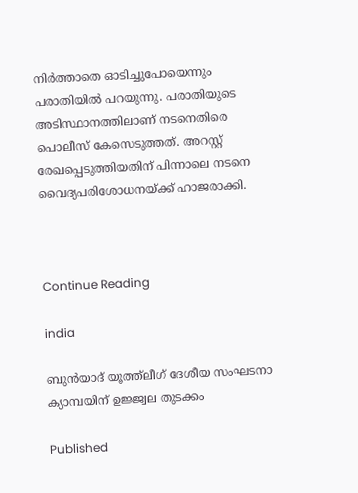നിര്‍ത്താതെ ഓടിച്ചുപോയെന്നും പരാതിയില്‍ പറയുന്നു. പരാതിയുടെ അടിസ്ഥാനത്തിലാണ് നടനെതിരെ പൊലീസ് കേസെടുത്തത്. അറസ്റ്റ് രേഖപ്പെടുത്തിയതിന് പിന്നാലെ നടനെ വൈദ്യപരിശോധനയ്ക്ക് ഹാജരാക്കി.



Continue Reading

india

ബുന്‍യാദ് യൂത്ത്‌ലീഗ് ദേശീയ സംഘടനാ ക്യാമ്പയിന് ഉജ്ജ്വല തുടക്കം

Published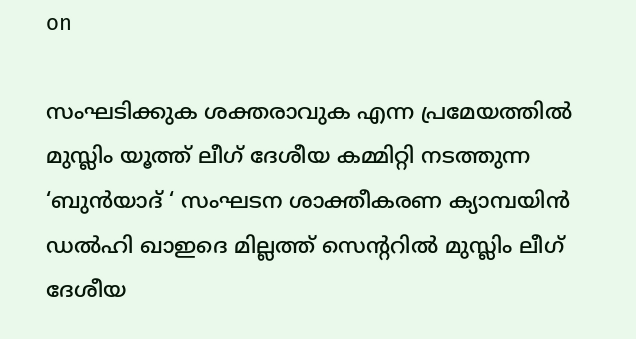on

സംഘടിക്കുക ശക്തരാവുക എന്ന പ്രമേയത്തിൽ മുസ്ലിം യൂത്ത് ലീഗ് ദേശീയ കമ്മിറ്റി നടത്തുന്ന ‘ബുൻയാദ് ‘ സംഘടന ശാക്തീകരണ ക്യാമ്പയിൻ ഡൽഹി ഖാഇദെ മില്ലത്ത് സെന്ററിൽ മുസ്ലിം ലീഗ് ദേശീയ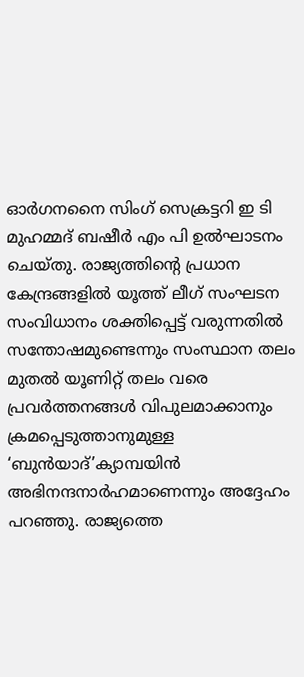ഓർഗനനൈ സിംഗ് സെക്രട്ടറി ഇ ടി മുഹമ്മദ് ബഷീർ എം പി ഉൽഘാടനം ചെയ്തു. രാജ്യത്തിന്റെ പ്രധാന കേന്ദ്രങ്ങളിൽ യൂത്ത് ലീഗ് സംഘടന സംവിധാനം ശക്തിപ്പെട്ട് വരുന്നതിൽ സന്തോഷമുണ്ടെന്നും സംസ്ഥാന തലം മുതൽ യൂണിറ്റ് തലം വരെ പ്രവർത്തനങ്ങൾ വിപുലമാക്കാനും ക്രമപ്പെടുത്താനുമുള്ള ‘ബുൻയാദ്’ക്യാമ്പയിൻ അഭിനന്ദനാർഹമാണെന്നും അദ്ദേഹം പറഞ്ഞു. രാജ്യത്തെ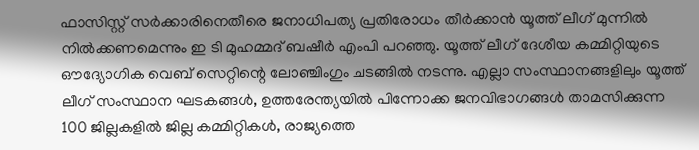ഫാസിസ്റ്റ് സർക്കാരിനെതീരെ ജനാധിപത്യ പ്രതിരോധം തീർക്കാൻ യൂത്ത് ലീഗ് മുന്നിൽ നിൽക്കണമെന്നും ഇ ടി മുഹമ്മദ് ബഷീർ എംപി പറഞ്ഞു. യൂത്ത് ലീഗ് ദേശീയ കമ്മിറ്റിയുടെ ഔദ്യോഗിക വെബ് സെറ്റിന്റെ ലോഞ്ചിംഗും ചടങ്ങിൽ നടന്നു. എല്ലാ സംസ്ഥാനങ്ങളിലും യൂത്ത് ലീഗ് സംസ്ഥാന ഘടകങ്ങൾ, ഉത്തരേന്ത്യയിൽ പിന്നോക്ക ജനവിഭാഗങ്ങൾ താമസിക്കുന്ന 100 ജില്ലകളിൽ ജില്ല കമ്മിറ്റികൾ, രാജ്യത്തെ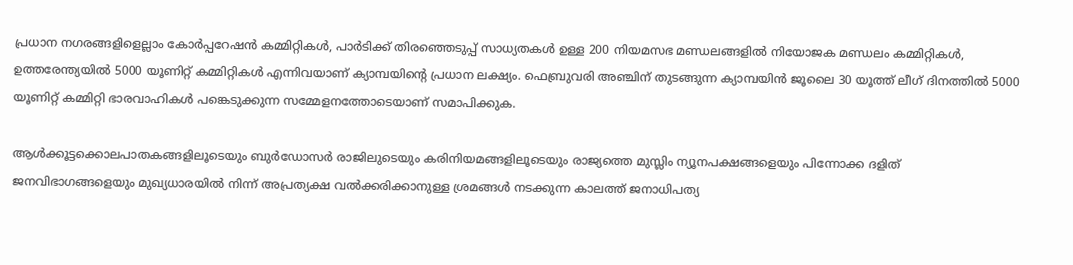പ്രധാന നഗരങ്ങളിളെല്ലാം കോർപ്പറേഷൻ കമ്മിറ്റികൾ, പാർടിക്ക് തിരഞ്ഞെടുപ്പ് സാധ്യതകൾ ഉള്ള 200 നിയമസഭ മണ്ഡലങ്ങളിൽ നിയോജക മണ്ഡലം കമ്മിറ്റികൾ, ഉത്തരേന്ത്യയിൽ 5000 യൂണിറ്റ് കമ്മിറ്റികൾ എന്നിവയാണ് ക്യാമ്പയിന്റെ പ്രധാന ലക്ഷ്യം. ഫെബ്രുവരി അഞ്ചിന് തുടങ്ങുന്ന ക്യാമ്പയിൻ ജൂലൈ 30 യൂത്ത് ലീഗ് ദിനത്തിൽ 5000 യൂണിറ്റ് കമ്മിറ്റി ഭാരവാഹികൾ പങ്കെടുക്കുന്ന സമ്മേളനത്തോടെയാണ് സമാപിക്കുക.

ആൾക്കൂട്ടക്കൊലപാതകങ്ങളിലൂടെയും ബുർഡോസർ രാജിലുടെയും കരിനിയമങ്ങളിലൂടെയും രാജ്യത്തെ മുസ്ലിം ന്യൂനപക്ഷങ്ങളെയും പിന്നോക്ക ദളിത് ജനവിഭാഗങ്ങളെയും മുഖ്യധാരയിൽ നിന്ന് അപ്രത്യക്ഷ വൽക്കരിക്കാനുള്ള ശ്രമങ്ങൾ നടക്കുന്ന കാലത്ത് ജനാധിപത്യ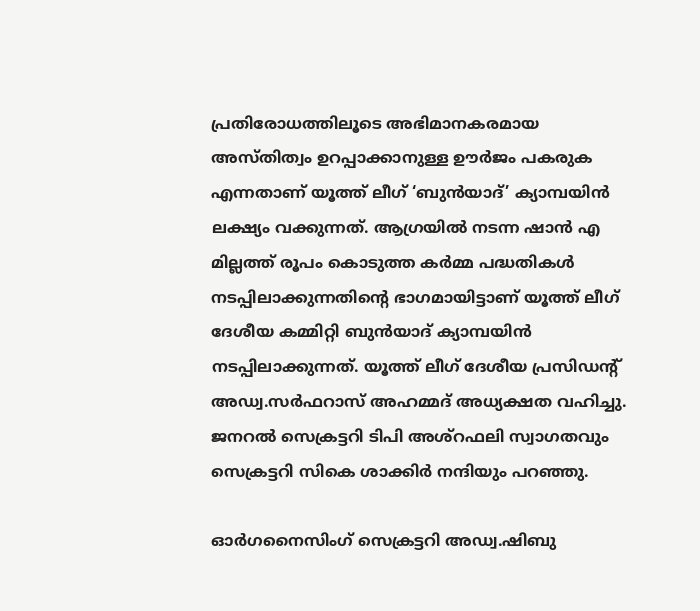പ്രതിരോധത്തിലൂടെ അഭിമാനകരമായ അസ്തിത്വം ഉറപ്പാക്കാനുള്ള ഊർജം പകരുക എന്നതാണ് യൂത്ത് ലീഗ് ‘ബുൻയാദ്’ ക്യാമ്പയിൻ ലക്ഷ്യം വക്കുന്നത്. ആഗ്രയിൽ നടന്ന ഷാൻ എ മില്ലത്ത് രൂപം കൊടുത്ത കർമ്മ പദ്ധതികൾ നടപ്പിലാക്കുന്നതിന്റെ ഭാഗമായിട്ടാണ് യൂത്ത് ലീഗ് ദേശീയ കമ്മിറ്റി ബുൻയാദ് ക്യാമ്പയിൻ നടപ്പിലാക്കുന്നത്. യൂത്ത് ലീഗ് ദേശീയ പ്രസിഡന്റ് അഡ്വ.സർഫറാസ് അഹമ്മദ് അധ്യക്ഷത വഹിച്ചു. ജനറൽ സെക്രട്ടറി ടിപി അശ്റഫലി സ്വാഗതവും സെക്രട്ടറി സികെ ശാക്കിർ നന്ദിയും പറഞ്ഞു.

ഓർഗനൈസിംഗ് സെക്രട്ടറി അഡ്വ.ഷിബു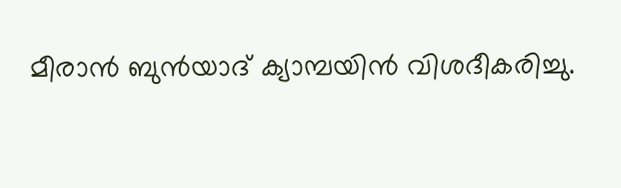മീരാൻ ബുൻയാദ് ക്യാമ്പയിൻ വിശദീകരിച്ചു.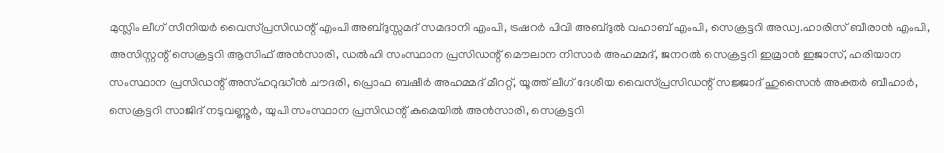മുസ്ലിം ലീഗ് സീനിയർ വൈസ്പ്രസിഡന്റ് എംപി അബ്ദുസ്സമദ് സമദാനി എംപി, ട്രഷറർ പിവി അബ്ദുൽ വഹാബ് എംപി, സെക്രട്ടറി അഡ്വ.ഹാരിസ് ബീരാൻ എംപി, അസിസ്റ്റന്റ് സെക്രട്ടറി ആസിഫ് അൻസാരി, ഡൽഹി സംസ്ഥാന പ്രസിഡന്റ് മൌലാന നിസാർ അഹമ്മദ്, ജനറൽ സെക്രട്ടറി ഇമ്രാൻ ഇജാസ്, ഹരിയാന സംസ്ഥാന പ്രസിഡന്റ് അസ്ഹറുദ്ധീൻ ചൗദരി, പ്രൊഫ ബഷീർ അഹമ്മദ് മീററ്റ്, യൂത്ത് ലീഗ് ദേശീയ വൈസ്പ്രസിഡന്റ് സജ്ജാദ് ഹുസൈൻ അക്തർ ബീഹാർ, സെക്രട്ടറി സാജിദ് നടുവണ്ണൂർ, യുപി സംസ്ഥാന പ്രസിഡന്റ് കുമെയിൽ അൻസാരി, സെക്രട്ടറി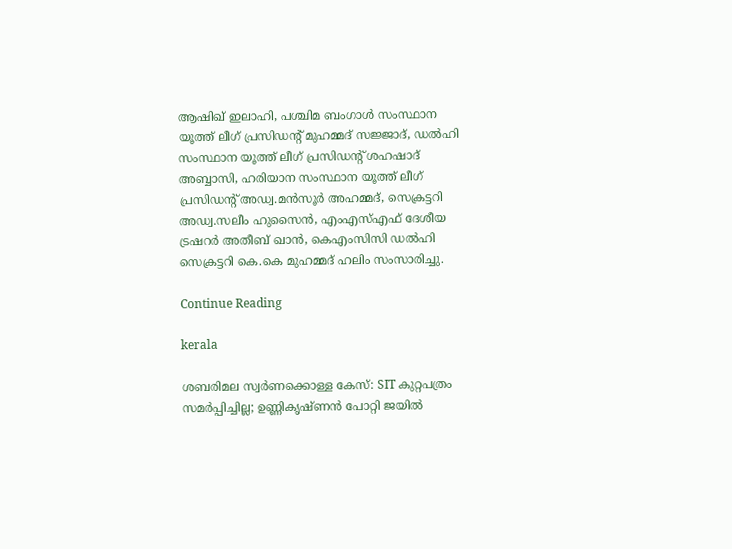ആഷിഖ് ഇലാഹി, പശ്ചിമ ബംഗാൾ സംസ്ഥാന യൂത്ത് ലീഗ് പ്രസിഡന്റ് മുഹമ്മദ് സജ്ജാദ്, ഡൽഹി സംസ്ഥാന യൂത്ത് ലീഗ് പ്രസിഡന്റ് ശഹഷാദ് അബ്ബാസി, ഹരിയാന സംസ്ഥാന യൂത്ത് ലീഗ് പ്രസിഡന്റ് അഡ്വ.മൻസൂർ അഹമ്മദ്, സെക്രട്ടറി അഡ്വ.സലീം ഹുസൈൻ, എംഎസ്എഫ് ദേശീയ ട്രഷറർ അതീബ് ഖാൻ, കെഎംസിസി ഡൽഹി സെക്രട്ടറി കെ.കെ മുഹമ്മദ് ഹലിം സംസാരിച്ചു.

Continue Reading

kerala

ശബരിമല സ്വർണക്കൊള്ള കേസ്: SIT കുറ്റപത്രം സമര്‍പ്പിച്ചില്ല; ഉണ്ണികൃഷ്ണൻ പോറ്റി ജയിൽ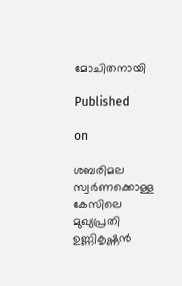മോചിതനായി

Published

on

ശബരിമല സ്വർണക്കൊള്ള കേസിലെ മുഖ്യപ്രതി ഉണ്ണികൃഷ്ണൻ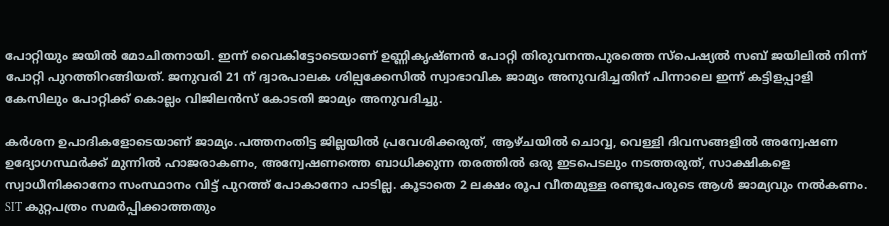പോറ്റിയും ജയിൽ മോചിതനായി. ഇന്ന് വൈകിട്ടോടെയാണ് ഉണ്ണികൃഷ്ണൻ പോറ്റി തിരുവനന്തപുരത്തെ സ്പെഷ്യൽ സബ് ജയിലിൽ നിന്ന് പോറ്റി പുറത്തിറങ്ങിയത്. ജനുവരി 21 ന് ദ്വാരപാലക ശില്പക്കേസിൽ സ്വാഭാവിക ജാമ്യം അനുവദിച്ചതിന് പിന്നാലെ ഇന്ന് കട്ടിളപ്പാളി കേസിലും പോറ്റിക്ക് കൊല്ലം വിജിലൻസ് കോടതി ജാമ്യം അനുവദിച്ചു.

കർശന ഉപാദികളോടെയാണ് ജാമ്യം.പത്തനംതിട്ട ജില്ലയിൽ പ്രവേശിക്കരുത്, ആഴ്ചയിൽ ചൊവ്വ, വെള്ളി ദിവസങ്ങളിൽ അന്വേഷണ ഉദ്യോഗസ്ഥർക്ക് മുന്നിൽ ഹാജരാകണം, അന്വേഷണത്തെ ബാധിക്കുന്ന തരത്തിൽ ഒരു ഇടപെടലും നടത്തരുത്, സാക്ഷികളെ സ്വാധീനിക്കാനോ സംസ്ഥാനം വിട്ട് പുറത്ത് പോകാനോ പാടില്ല. കൂടാതെ 2 ലക്ഷം രൂപ വീതമുള്ള രണ്ടുപേരുടെ ആൾ ജാമ്യവും നൽകണം. SIT കുറ്റപത്രം സമർപ്പിക്കാത്തതും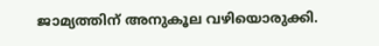ജാമ്യത്തിന് അനുകൂല വഴിയൊരുക്കി.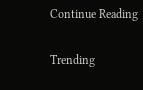Continue Reading

Trending